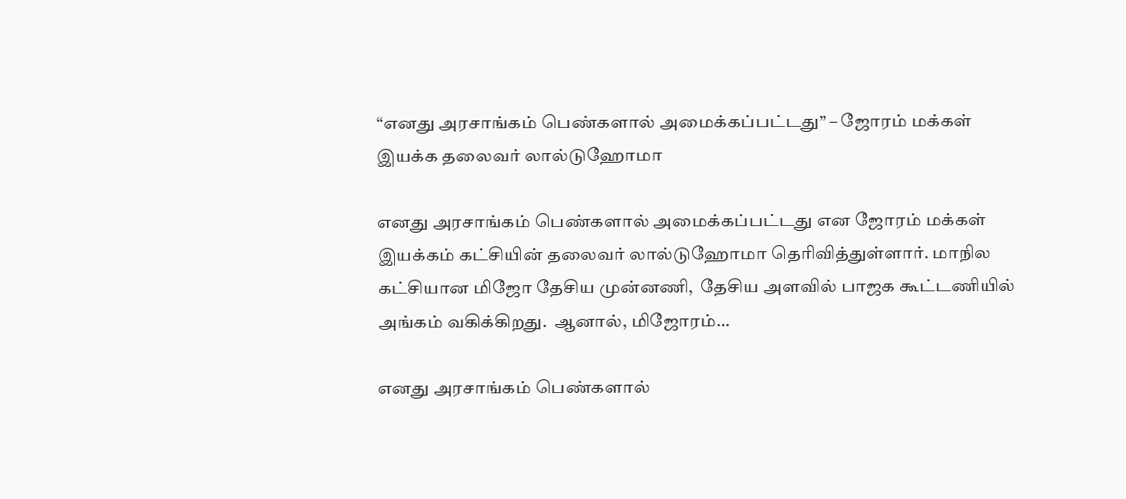“எனது அரசாங்கம் பெண்களால் அமைக்கப்பட்டது” – ஜோரம் மக்கள் இயக்க தலைவர் லால்டுஹோமா

எனது அரசாங்கம் பெண்களால் அமைக்கப்பட்டது என ஜோரம் மக்கள் இயக்கம் கட்சியின் தலைவர் லால்டுஹோமா தெரிவித்துள்ளார். மாநில கட்சியான மிஜோ தேசிய முன்னணி,  தேசிய அளவில் பாஜக கூட்டணியில் அங்கம் வகிக்கிறது.  ஆனால், மிஜோரம்…

எனது அரசாங்கம் பெண்களால்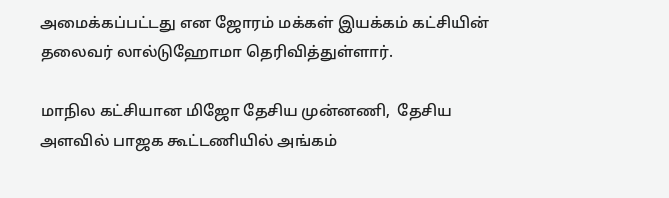அமைக்கப்பட்டது என ஜோரம் மக்கள் இயக்கம் கட்சியின் தலைவர் லால்டுஹோமா தெரிவித்துள்ளார்.

மாநில கட்சியான மிஜோ தேசிய முன்னணி,  தேசிய அளவில் பாஜக கூட்டணியில் அங்கம்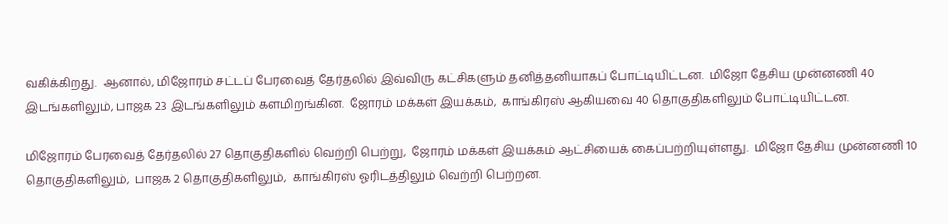வகிக்கிறது.  ஆனால், மிஜோரம் சட்டப் பேரவைத் தேர்தலில் இவ்விரு கட்சிகளும் தனித்தனியாகப் போட்டியிட்டன.  மிஜோ தேசிய முன்னணி 40 இடங்களிலும், பாஜக 23 இடங்களிலும் களமிறங்கின.  ஜோரம் மக்கள் இயக்கம்,  காங்கிரஸ் ஆகியவை 40 தொகுதிகளிலும் போட்டியிட்டன.

மிஜோரம் பேரவைத் தேர்தலில் 27 தொகுதிகளில் வெற்றி பெற்று,  ஜோரம் மக்கள் இயக்கம் ஆட்சியைக் கைப்பற்றியுள்ளது.  மிஜோ தேசிய முன்னணி 10 தொகுதிகளிலும்,  பாஜக 2 தொகுதிகளிலும்,  காங்கிரஸ் ஓரிடத்திலும் வெற்றி பெற்றன.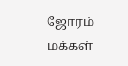ஜோரம் மக்கள்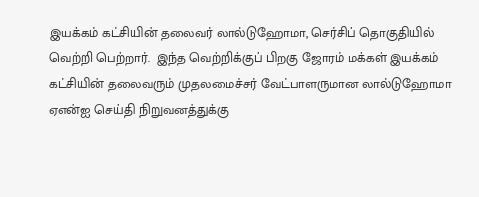இயக்கம் கட்சியின் தலைவர் லால்டுஹோமா, செர்சிப் தொகுதியில் வெற்றி பெற்றார்.  இந்த வெற்றிக்குப் பிறகு ஜோரம் மக்கள் இயக்கம் கட்சியின் தலைவரும் முதலமைச்சர் வேட்பாளருமான லால்டுஹோமா ஏஎன்ஐ செய்தி நிறுவனத்துக்கு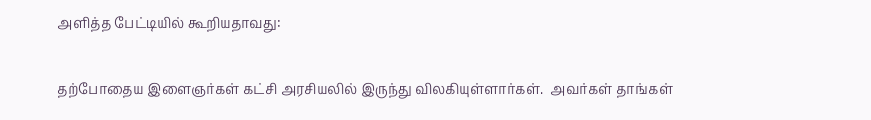அளித்த பேட்டியில் கூறியதாவது:

தற்போதைய இளைஞர்கள் கட்சி அரசியலில் இருந்து விலகியுள்ளார்கள்.  அவர்கள் தாங்கள்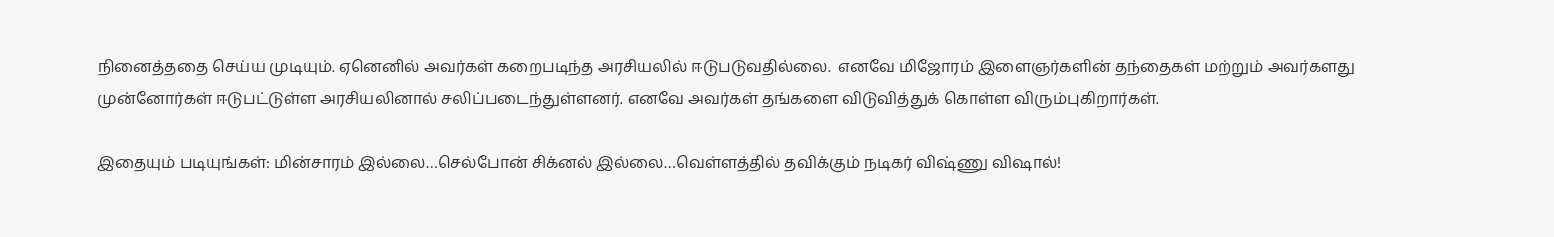நினைத்ததை செய்ய முடியும். ஏனெனில் அவர்கள் கறைபடிந்த அரசியலில் ஈடுபடுவதில்லை.  எனவே மிஜோரம் இளைஞர்களின் தந்தைகள் மற்றும் அவர்களது முன்னோர்கள் ஈடுபட்டுள்ள அரசியலினால் சலிப்படைந்துள்ளனர். எனவே அவர்கள் தங்களை விடுவித்துக் கொள்ள விரும்புகிறார்கள்.

இதையும் படியுங்கள்: மின்சாரம் இல்லை…செல்போன் சிக்னல் இல்லை…வெள்ளத்தில் தவிக்கும் நடிகர் விஷ்ணு விஷால்!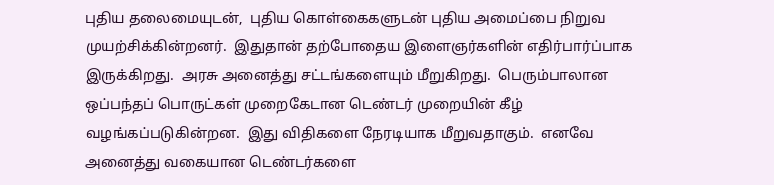புதிய தலைமையுடன்,  புதிய கொள்கைகளுடன் புதிய அமைப்பை நிறுவ முயற்சிக்கின்றனர்.  இதுதான் தற்போதைய இளைஞர்களின் எதிர்பார்ப்பாக இருக்கிறது.  அரசு அனைத்து சட்டங்களையும் மீறுகிறது.  பெரும்பாலான ஒப்பந்தப் பொருட்கள் முறைகேடான டெண்டர் முறையின் கீழ் வழங்கப்படுகின்றன.  இது விதிகளை நேரடியாக மீறுவதாகும்.  எனவே அனைத்து வகையான டெண்டர்களை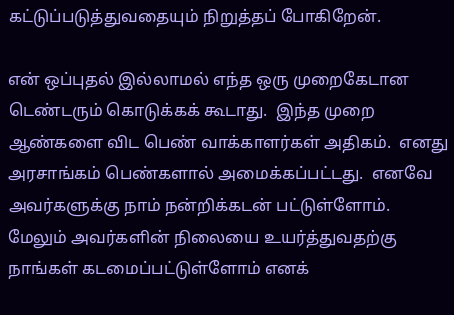கட்டுப்படுத்துவதையும் நிறுத்தப் போகிறேன்.

என் ஒப்புதல் இல்லாமல் எந்த ஒரு முறைகேடான டெண்டரும் கொடுக்கக் கூடாது.  இந்த முறை ஆண்களை விட பெண் வாக்காளர்கள் அதிகம்.  எனது அரசாங்கம் பெண்களால் அமைக்கப்பட்டது.  எனவே அவர்களுக்கு நாம் நன்றிக்கடன் பட்டுள்ளோம்.  மேலும் அவர்களின் நிலையை உயர்த்துவதற்கு நாங்கள் கடமைப்பட்டுள்ளோம் எனக்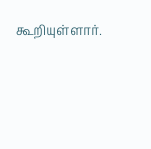கூறியுள்ளார்.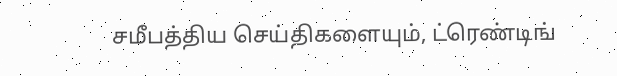சமீபத்திய செய்திகளையும், ட்ரெண்டிங்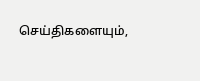செய்திகளையும்,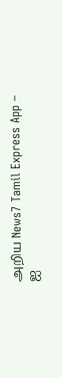அறிய News7 Tamil Express App – ஐ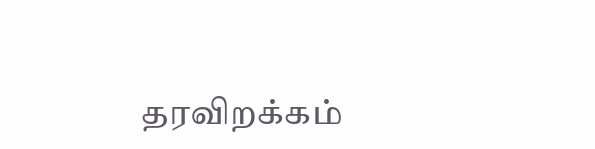தரவிறக்கம்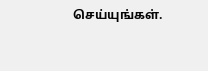செய்யுங்கள்.